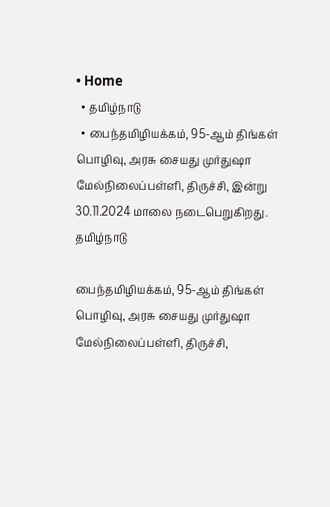• Home
  • தமிழ்நாடு
  • பைந்தமிழியக்கம், 95-ஆம் திங்கள் பொழிவு, அரசு சையது முர்துஷா மேல்நிலைப்பள்ளி, திருச்சி, இன்று 30.11.2024 மாலை நடைபெறுகிறது.
தமிழ்நாடு

பைந்தமிழியக்கம், 95-ஆம் திங்கள் பொழிவு, அரசு சையது முர்துஷா மேல்நிலைப்பள்ளி, திருச்சி,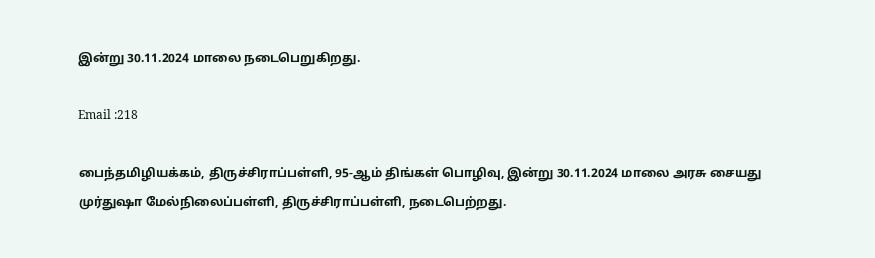இன்று 30.11.2024 மாலை நடைபெறுகிறது.

Email :218

பைந்தமிழியக்கம், திருச்சிராப்பள்ளி, 95-ஆம் திங்கள் பொழிவு, இன்று 30.11.2024 மாலை அரசு சையது முர்துஷா மேல்நிலைப்பள்ளி, திருச்சிராப்பள்ளி, நடைபெற்றது.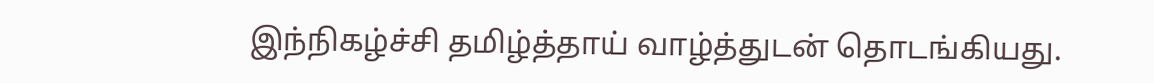இந்நிகழ்ச்சி தமிழ்த்தாய் வாழ்த்துடன் தொடங்கியது.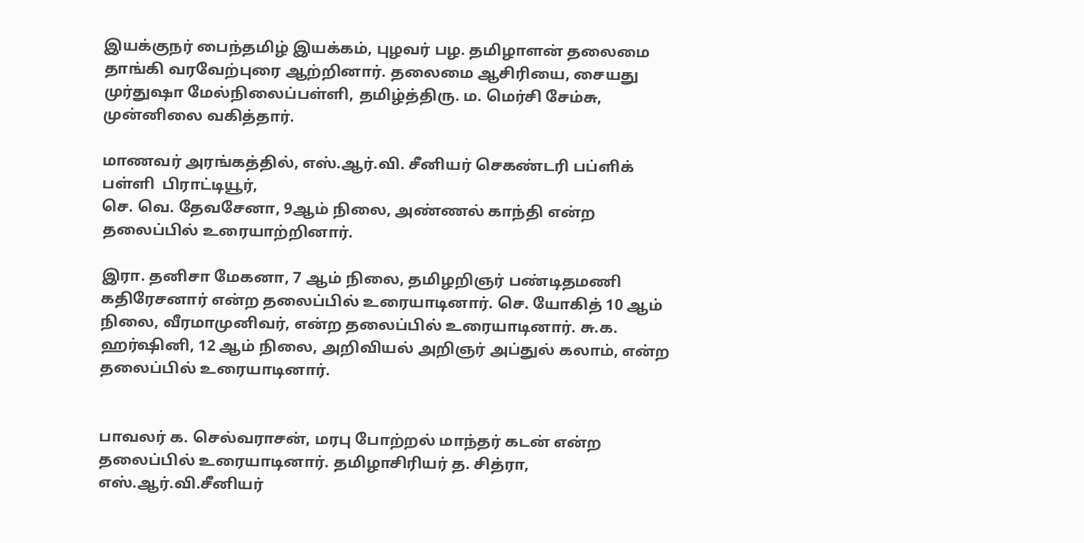இயக்குநர் பைந்தமிழ் இயக்கம், புழவர் பழ. தமிழாளன் தலைமை தாங்கி வரவேற்புரை ஆற்றினார். தலைமை ஆசிரியை, சையது முர்துஷா மேல்நிலைப்பள்ளி, தமிழ்த்திரு. ம. மெர்சி சேம்சு, முன்னிலை வகித்தார்.

மாணவர் அரங்கத்தில், எஸ்.ஆர்.வி. சீனியர் செகண்டரி பப்ளிக் பள்ளி  பிராட்டியூர்,
செ. வெ. தேவசேனா, 9ஆம் நிலை, அண்ணல் காந்தி என்ற தலைப்பில் உரையாற்றினார்.

இரா. தனிசா மேகனா, 7 ஆம் நிலை, தமிழறிஞர் பண்டிதமணி கதிரேசனார் என்ற தலைப்பில் உரையாடினார். செ. யோகித் 10 ஆம் நிலை, வீரமாமுனிவர், என்ற தலைப்பில் உரையாடினார். சு.க. ஹர்ஷினி, 12 ஆம் நிலை, அறிவியல் அறிஞர் அப்துல் கலாம், என்ற தலைப்பில் உரையாடினார்.


பாவலர் க. செல்வராசன், மரபு போற்றல் மாந்தர் கடன் என்ற தலைப்பில் உரையாடினார். தமிழாசிரியர் த. சித்ரா, எஸ்.ஆர்.வி.சீனியர்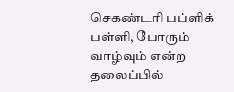செகண்டரி பப்ளிக் பள்ளி, போரும் வாழ்வும் என்ற தலைப்பில்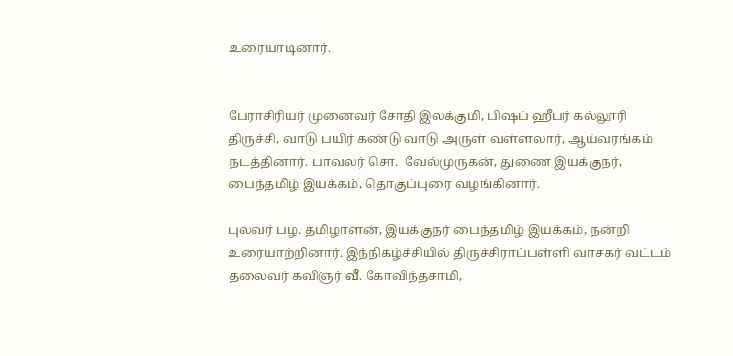உரையாடினார்.


பேராசிரியர் முனைவர் சோதி இலக்குமி, பிஷப் ஹீபர் கல்லூரி திருச்சி, வாடு பயிர் கண்டு வாடு அருள் வள்ளலார், ஆய்வரங்கம் நடத்தினார். பாவலர் சொ.  வேல்முருகன், துணை இயக்குநர், பைந்தமிழ் இயக்கம், தொகுப்புரை வழங்கினார்.

புலவர் பழ. தமிழாளன், இயக்குநர் பைந்தமிழ் இயக்கம், நன்றி உரையாற்றினார். இந்நிகழ்ச்சியில் திருச்சிராப்பள்ளி வாசகர் வட்டம் தலைவர் கவிஞர் வீ. கோவிந்தசாமி,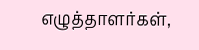எழுத்தாளர்கள்,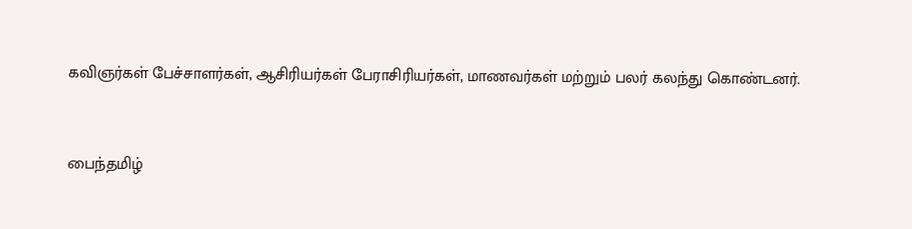கவிஞர்கள் பேச்சாளர்கள், ஆசிரியர்கள் பேராசிரியர்கள், மாணவர்கள் மற்றும் பலர் கலந்து கொண்டனர்.


பைந்தமிழ்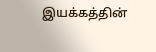இயக்கத்தின்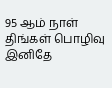95 ஆம் நாள் திங்கள் பொழிவு இனிதே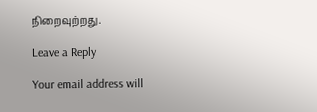நிறைவுற்றது.

Leave a Reply

Your email address will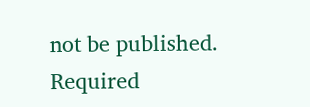not be published. Required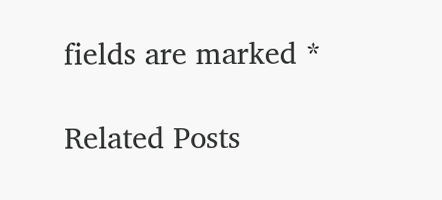fields are marked *

Related Posts